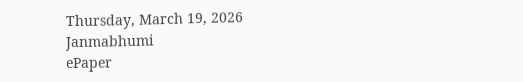Thursday, March 19, 2026
Janmabhumi
ePaper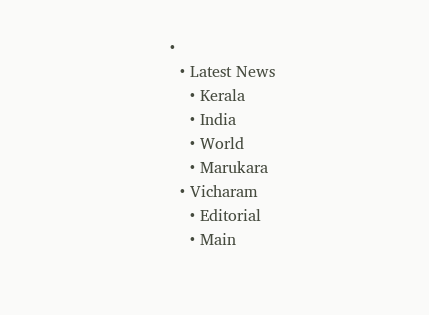•
  • Latest News
    • Kerala
    • India
    • World
    • Marukara
  • Vicharam
    • Editorial
    • Main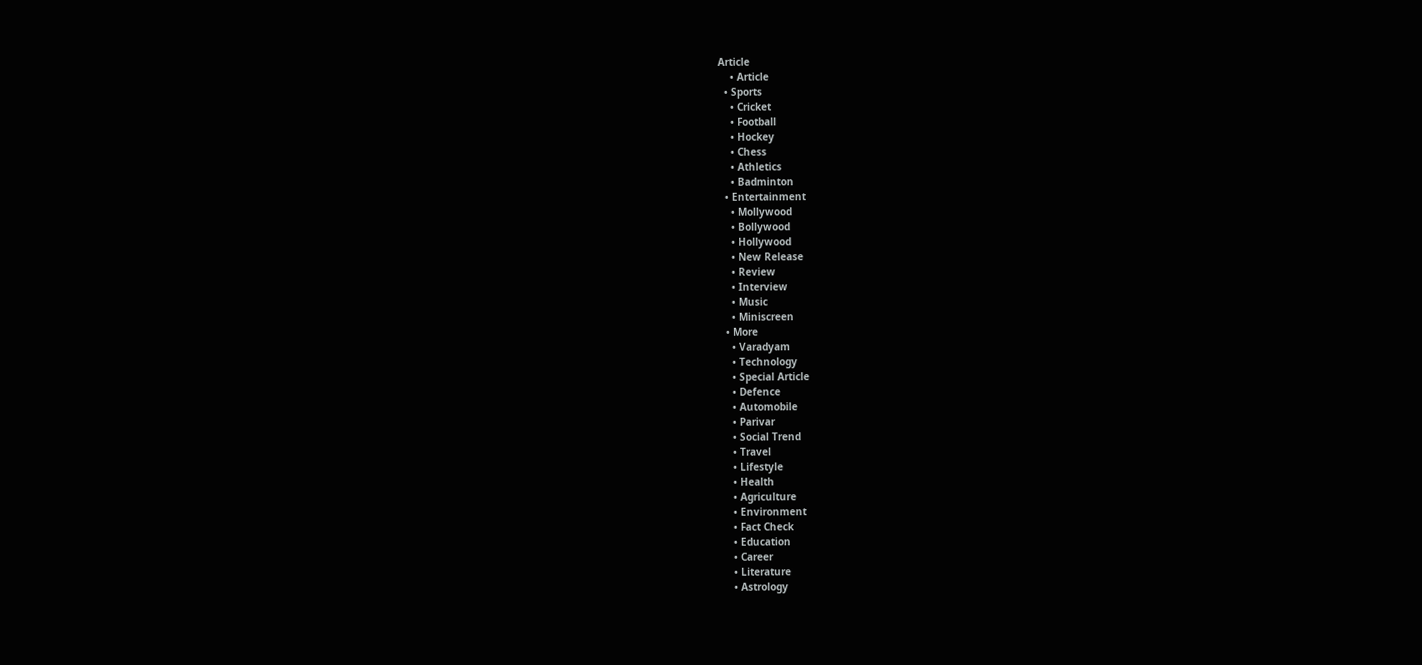Article
    • Article
  • Sports
    • Cricket
    • Football
    • Hockey
    • Chess
    • Athletics
    • Badminton
  • Entertainment
    • Mollywood
    • Bollywood
    • Hollywood
    • New Release
    • Review
    • Interview
    • Music
    • Miniscreen
  • More
    • Varadyam
    • Technology
    • Special Article
    • Defence
    • Automobile
    • Parivar
    • Social Trend
    • Travel
    • Lifestyle
    • Health
    • Agriculture
    • Environment
    • Fact Check
    • Education
    • Career
    • Literature
    • Astrology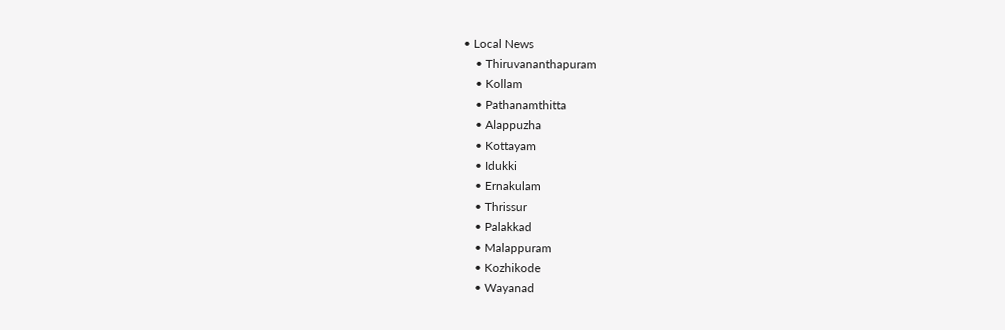• Local News
    • Thiruvananthapuram
    • Kollam
    • Pathanamthitta
    • Alappuzha
    • Kottayam
    • Idukki
    • Ernakulam
    • Thrissur
    • Palakkad
    • Malappuram
    • Kozhikode
    • Wayanad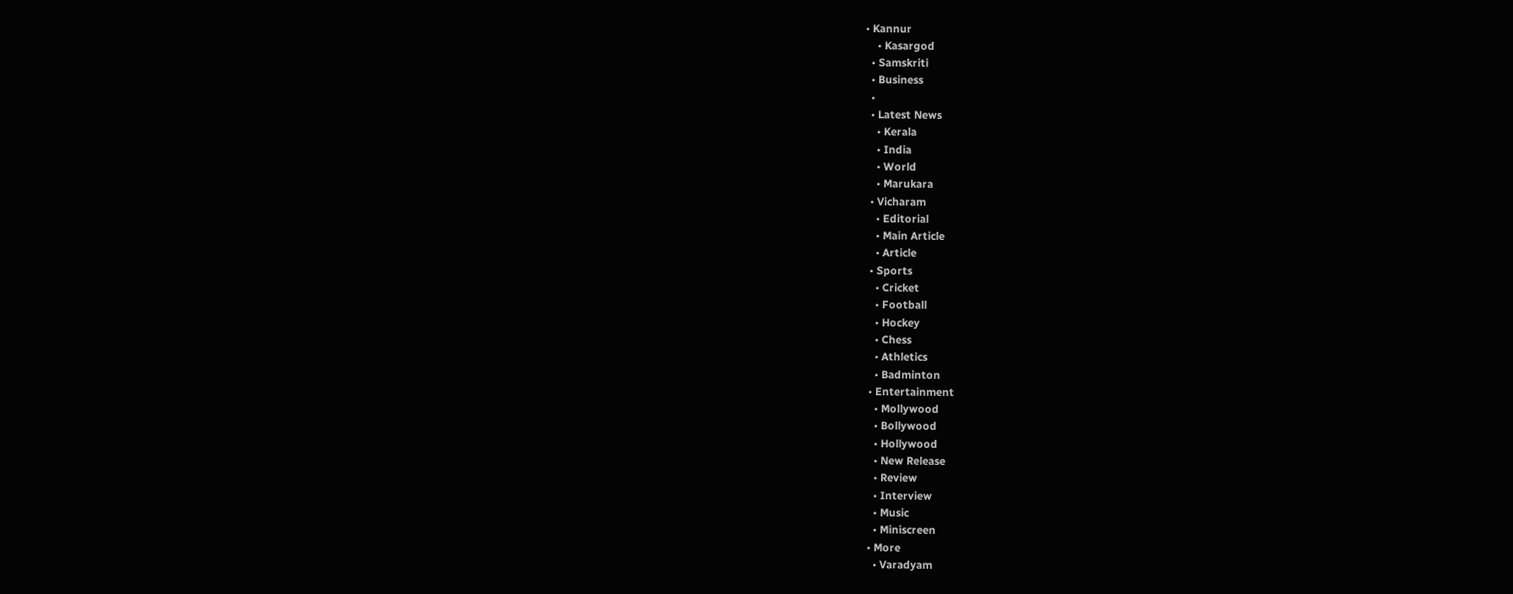• Kannur
    • Kasargod
  • Samskriti
  • Business
  •
  • Latest News
    • Kerala
    • India
    • World
    • Marukara
  • Vicharam
    • Editorial
    • Main Article
    • Article
  • Sports
    • Cricket
    • Football
    • Hockey
    • Chess
    • Athletics
    • Badminton
  • Entertainment
    • Mollywood
    • Bollywood
    • Hollywood
    • New Release
    • Review
    • Interview
    • Music
    • Miniscreen
  • More
    • Varadyam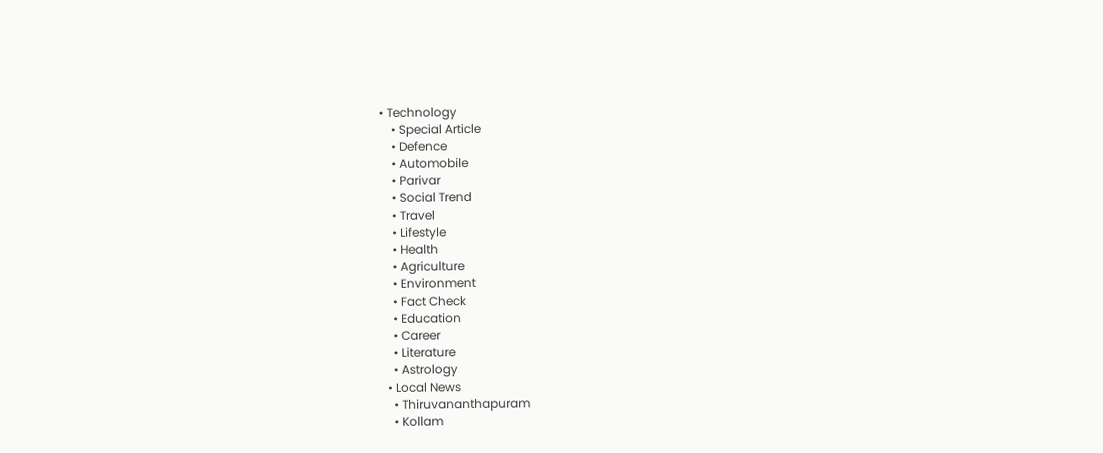• Technology
    • Special Article
    • Defence
    • Automobile
    • Parivar
    • Social Trend
    • Travel
    • Lifestyle
    • Health
    • Agriculture
    • Environment
    • Fact Check
    • Education
    • Career
    • Literature
    • Astrology
  • Local News
    • Thiruvananthapuram
    • Kollam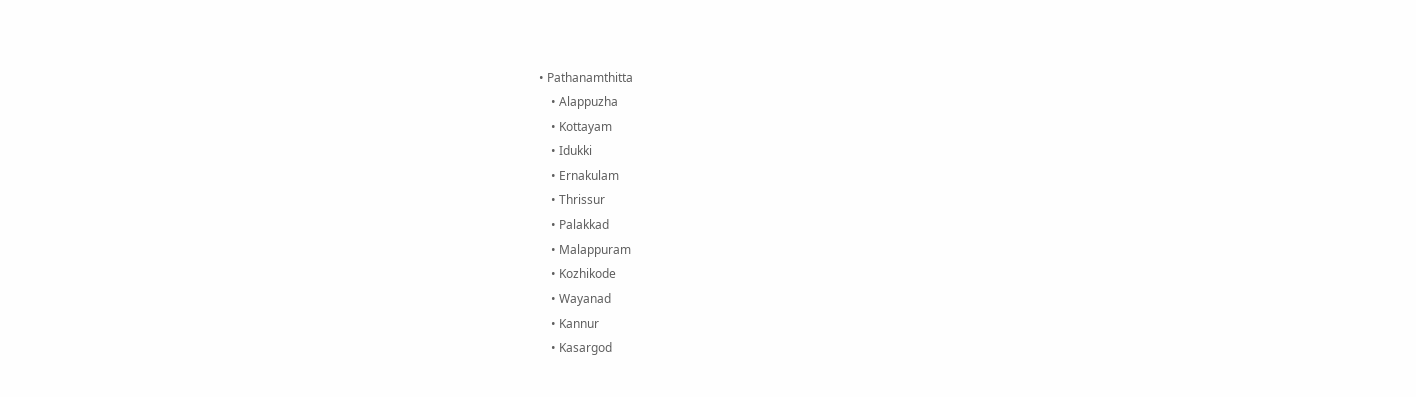• Pathanamthitta
    • Alappuzha
    • Kottayam
    • Idukki
    • Ernakulam
    • Thrissur
    • Palakkad
    • Malappuram
    • Kozhikode
    • Wayanad
    • Kannur
    • Kasargod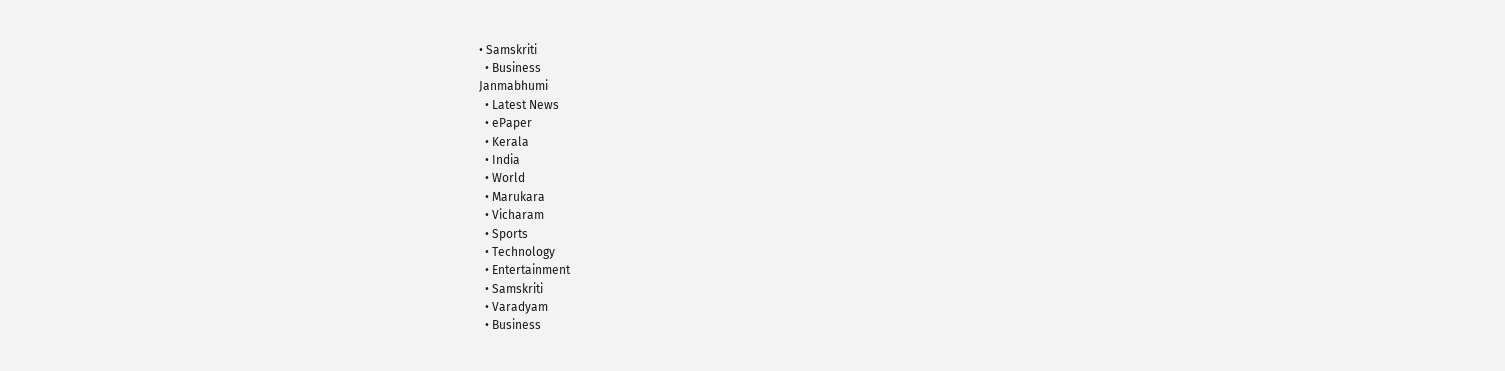• Samskriti
  • Business
Janmabhumi
  • Latest News
  • ePaper
  • Kerala
  • India
  • World
  • Marukara
  • Vicharam
  • Sports
  • Technology
  • Entertainment
  • Samskriti
  • Varadyam
  • Business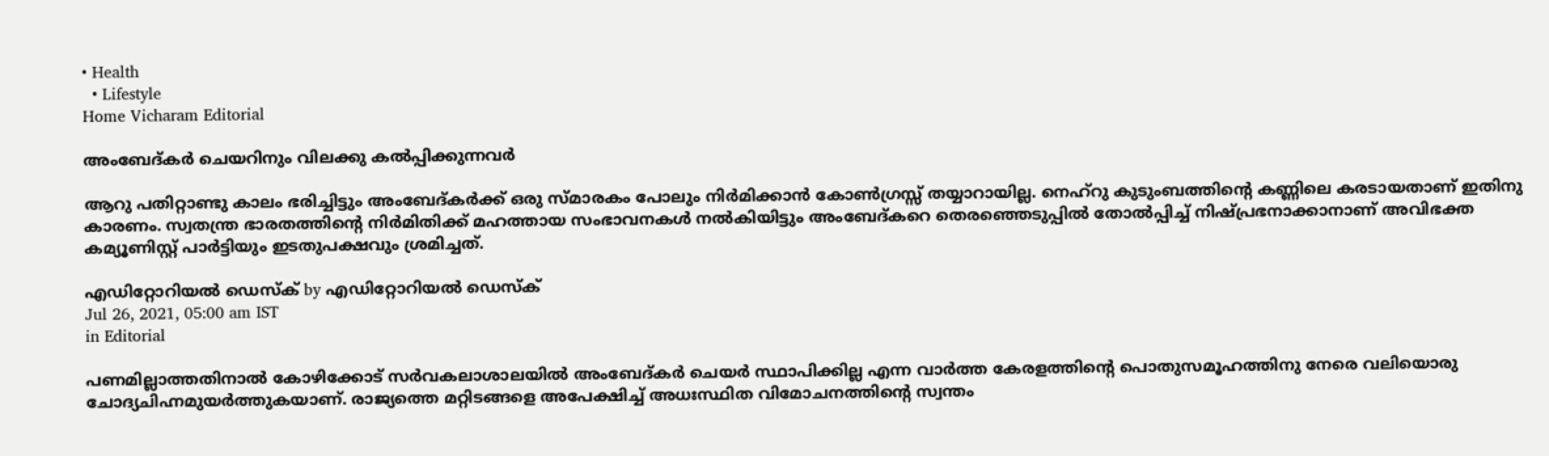• Health
  • Lifestyle
Home Vicharam Editorial

അംബേദ്കര്‍ ചെയറിനും വിലക്കു കല്‍പ്പിക്കുന്നവര്‍

ആറു പതിറ്റാണ്ടു കാലം ഭരിച്ചിട്ടും അംബേദ്കര്‍ക്ക് ഒരു സ്മാരകം പോലും നിര്‍മിക്കാന്‍ കോണ്‍ഗ്രസ്സ് തയ്യാറായില്ല. നെഹ്‌റു കുടുംബത്തിന്റെ കണ്ണിലെ കരടായതാണ് ഇതിനു കാരണം. സ്വതന്ത്ര ഭാരതത്തിന്റെ നിര്‍മിതിക്ക് മഹത്തായ സംഭാവനകള്‍ നല്‍കിയിട്ടും അംബേദ്കറെ തെരഞ്ഞെടുപ്പില്‍ തോല്‍പ്പിച്ച് നിഷ്പ്രഭനാക്കാനാണ് അവിഭക്ത കമ്യൂണിസ്റ്റ് പാര്‍ട്ടിയും ഇടതുപക്ഷവും ശ്രമിച്ചത്.

എഡിറ്റോറിയൽ ഡെസ്ക് by എഡിറ്റോറിയൽ ഡെസ്ക്
Jul 26, 2021, 05:00 am IST
in Editorial

പണമില്ലാത്തതിനാല്‍ കോഴിക്കോട് സര്‍വകലാശാലയില്‍ അംബേദ്കര്‍ ചെയര്‍ സ്ഥാപിക്കില്ല എന്ന വാര്‍ത്ത കേരളത്തിന്റെ പൊതുസമൂഹത്തിനു നേരെ വലിയൊരു ചോദ്യചിഹ്നമുയര്‍ത്തുകയാണ്. രാജ്യത്തെ മറ്റിടങ്ങളെ അപേക്ഷിച്ച് അധഃസ്ഥിത വിമോചനത്തിന്റെ സ്വന്തം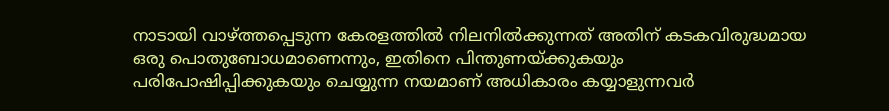നാടായി വാഴ്‌ത്തപ്പെടുന്ന കേരളത്തില്‍ നിലനില്‍ക്കുന്നത് അതിന് കടകവിരുദ്ധമായ ഒരു പൊതുബോധമാണെന്നും, ഇതിനെ പിന്തുണയ്‌ക്കുകയും പരിപോഷിപ്പിക്കുകയും ചെയ്യുന്ന നയമാണ് അധികാരം കയ്യാളുന്നവര്‍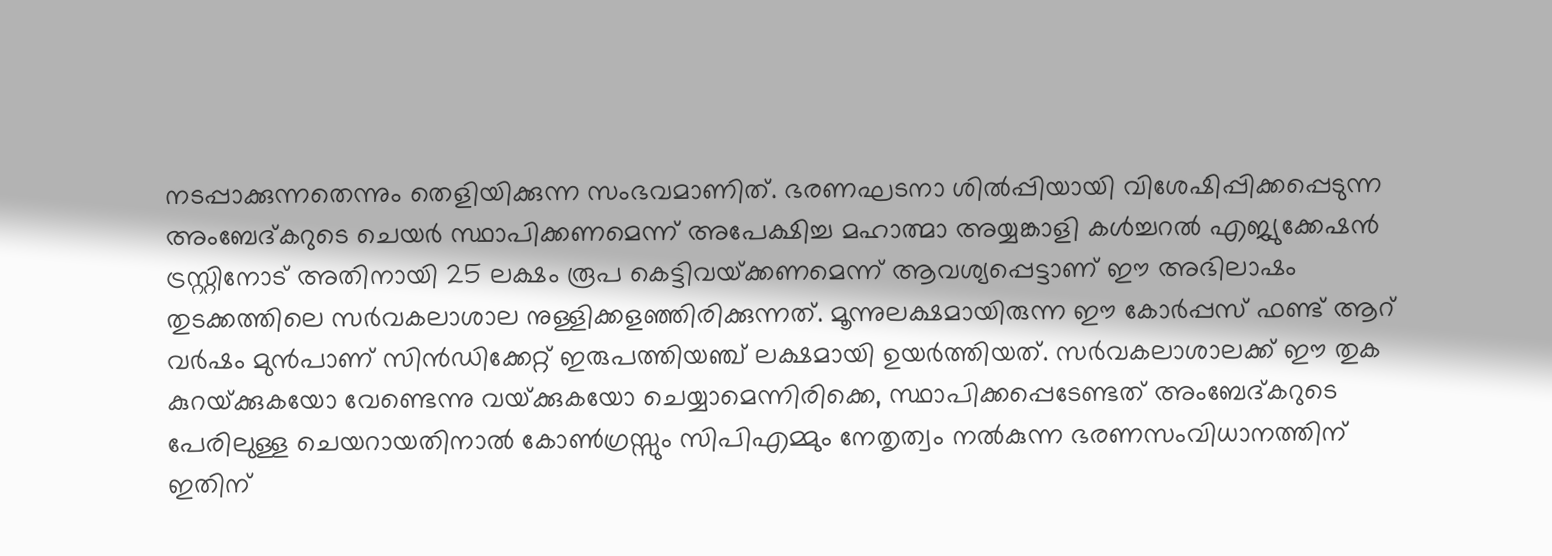നടപ്പാക്കുന്നതെന്നും തെളിയിക്കുന്ന സംഭവമാണിത്. ഭരണഘടനാ ശില്‍പ്പിയായി വിശേഷിപ്പിക്കപ്പെടുന്ന അംബേദ്കറുടെ ചെയര്‍ സ്ഥാപിക്കണമെന്ന് അപേക്ഷിച്ച മഹാത്മാ അയ്യങ്കാളി കള്‍ച്ചറല്‍ എജ്യുക്കേഷന്‍ ട്രസ്റ്റിനോട് അതിനായി 25 ലക്ഷം രൂപ കെട്ടിവയ്‌ക്കണമെന്ന് ആവശ്യപ്പെട്ടാണ് ഈ അഭിലാഷം തുടക്കത്തിലെ സര്‍വകലാശാല നുള്ളിക്കളഞ്ഞിരിക്കുന്നത്. മൂന്നുലക്ഷമായിരുന്ന ഈ കോര്‍പ്പസ് ഫണ്ട് ആറ് വര്‍ഷം മുന്‍പാണ് സിന്‍ഡിക്കേറ്റ് ഇരുപത്തിയഞ്ച് ലക്ഷമായി ഉയര്‍ത്തിയത്. സര്‍വകലാശാലക്ക് ഈ തുക കുറയ്‌ക്കുകയോ വേണ്ടെന്നു വയ്‌ക്കുകയോ ചെയ്യാമെന്നിരിക്കെ, സ്ഥാപിക്കപ്പെടേണ്ടത് അംബേദ്കറുടെ പേരിലുള്ള ചെയറായതിനാല്‍ കോണ്‍ഗ്രസ്സും സിപിഎമ്മും നേതൃത്വം നല്‍കുന്ന ഭരണസംവിധാനത്തിന് ഇതിന്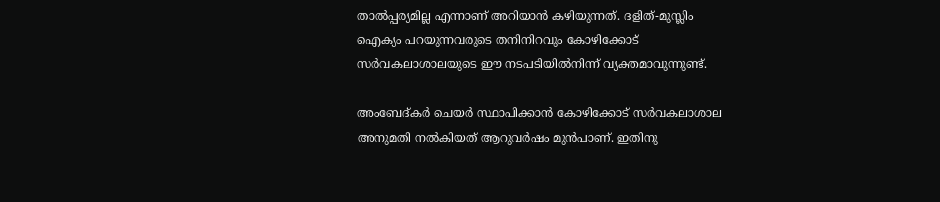താല്‍പ്പര്യമില്ല എന്നാണ് അറിയാന്‍ കഴിയുന്നത്. ദളിത്-മുസ്ലിം ഐക്യം പറയുന്നവരുടെ തനിനിറവും കോഴിക്കോട് സര്‍വകലാശാലയുടെ ഈ നടപടിയില്‍നിന്ന് വ്യക്തമാവുന്നുണ്ട്.

അംബേദ്കര്‍ ചെയര്‍ സ്ഥാപിക്കാന്‍ കോഴിക്കോട് സര്‍വകലാശാല അനുമതി നല്‍കിയത് ആറുവര്‍ഷം മുന്‍പാണ്. ഇതിനു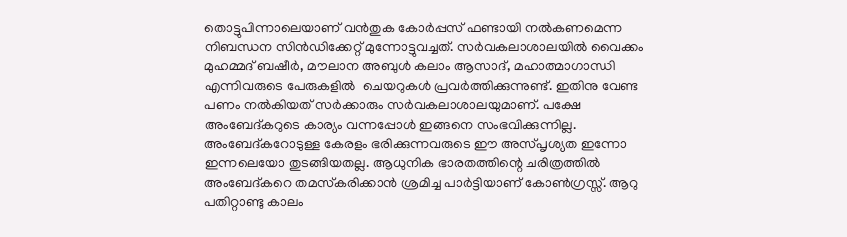തൊട്ടുപിന്നാലെയാണ് വന്‍തുക കോര്‍പ്പസ് ഫണ്ടായി നല്‍കണമെന്ന നിബന്ധന സിന്‍ഡിക്കേറ്റ് മുന്നോട്ടുവച്ചത്. സര്‍വകലാശാലയില്‍ വൈക്കം മുഹമ്മദ് ബഷീര്‍, മൗലാന അബുള്‍ കലാം ആസാദ്, മഹാത്മാഗാന്ധി എന്നിവരുടെ പേരുകളില്‍  ചെയറുകള്‍ പ്രവര്‍ത്തിക്കുന്നുണ്ട്. ഇതിനു വേണ്ട പണം നല്‍കിയത് സര്‍ക്കാരും സര്‍വകലാശാലയുമാണ്. പക്ഷേ അംബേദ്കറുടെ കാര്യം വന്നപ്പോള്‍ ഇങ്ങനെ സംഭവിക്കുന്നില്ല. അംബേദ്കറോടുള്ള കേരളം ഭരിക്കുന്നവരുടെ ഈ അസ്പൃശ്യത ഇന്നോ ഇന്നലെയോ തുടങ്ങിയതല്ല. ആധുനിക ഭാരതത്തിന്റെ ചരിത്രത്തില്‍ അംബേദ്കറെ തമസ്‌കരിക്കാന്‍ ശ്രമിച്ച പാര്‍ട്ടിയാണ് കോണ്‍ഗ്രസ്സ്. ആറു പതിറ്റാണ്ടു കാലം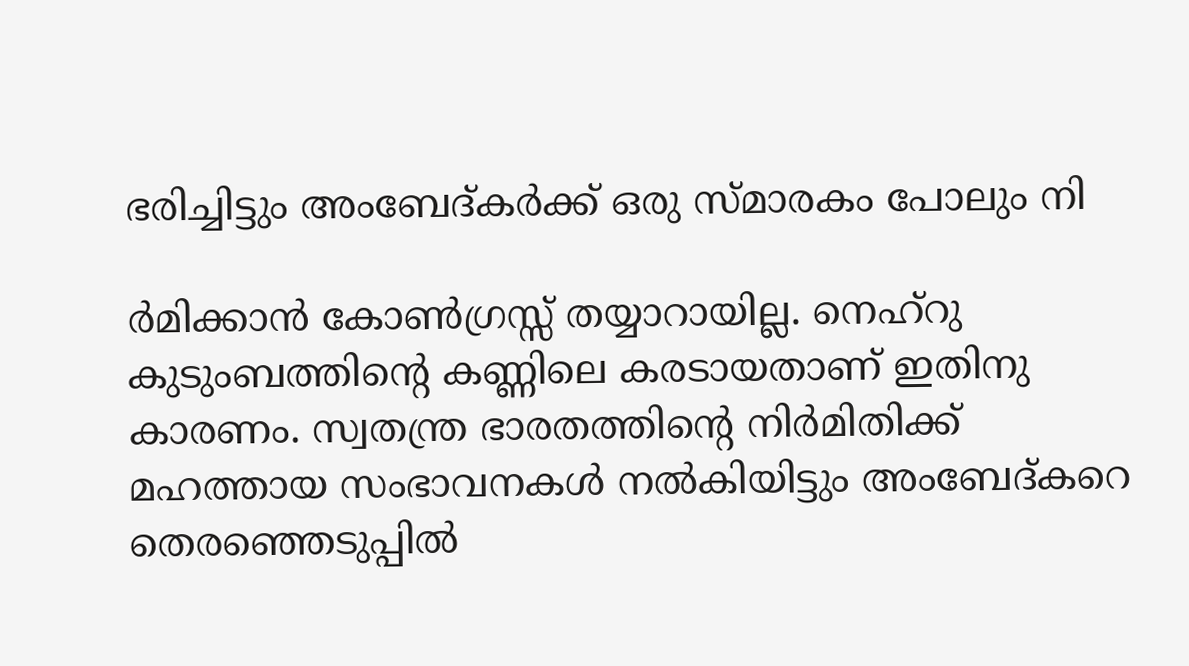ഭരിച്ചിട്ടും അംബേദ്കര്‍ക്ക് ഒരു സ്മാരകം പോലും നി

ര്‍മിക്കാന്‍ കോണ്‍ഗ്രസ്സ് തയ്യാറായില്ല. നെഹ്‌റു കുടുംബത്തിന്റെ കണ്ണിലെ കരടായതാണ് ഇതിനു കാരണം. സ്വതന്ത്ര ഭാരതത്തിന്റെ നിര്‍മിതിക്ക് മഹത്തായ സംഭാവനകള്‍ നല്‍കിയിട്ടും അംബേദ്കറെ തെരഞ്ഞെടുപ്പില്‍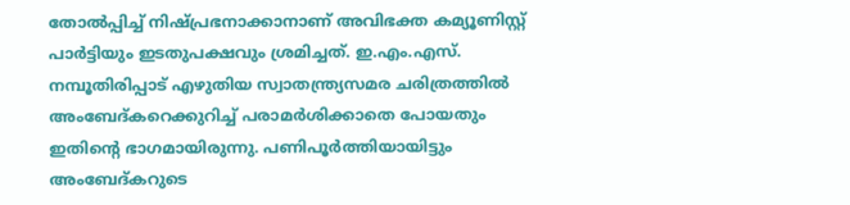തോല്‍പ്പിച്ച് നിഷ്പ്രഭനാക്കാനാണ് അവിഭക്ത കമ്യൂണിസ്റ്റ് പാര്‍ട്ടിയും ഇടതുപക്ഷവും ശ്രമിച്ചത്. ഇ.എം.എസ്. നമ്പൂതിരിപ്പാട് എഴുതിയ സ്വാതന്ത്ര്യസമര ചരിത്രത്തില്‍ അംബേദ്കറെക്കുറിച്ച് പരാമര്‍ശിക്കാതെ പോയതും ഇതിന്റെ ഭാഗമായിരുന്നു. പണിപൂര്‍ത്തിയായിട്ടും അംബേദ്കറുടെ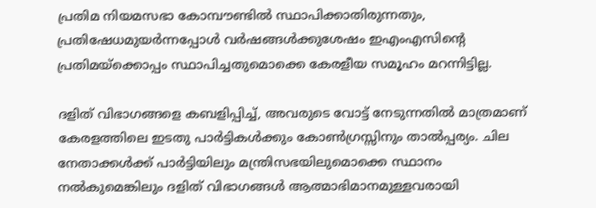പ്രതിമ നിയമസഭാ കോമ്പൗണ്ടില്‍ സ്ഥാപിക്കാതിരുന്നതും, പ്രതിഷേധമുയര്‍ന്നപ്പോള്‍ വര്‍ഷങ്ങള്‍ക്കുശേഷം ഇഎംഎസിന്റെ പ്രതിമയ്‌ക്കൊപ്പം സ്ഥാപിച്ചതുമൊക്കെ കേരളീയ സമൂഹം മറന്നിട്ടില്ല.

ദളിത് വിഭാഗങ്ങളെ കബളിപ്പിച്ച്, അവരുടെ വോട്ട് നേടുന്നതില്‍ മാത്രമാണ് കേരളത്തിലെ ഇടതു പാര്‍ട്ടികള്‍ക്കും കോണ്‍ഗ്രസ്സിനും താല്‍പ്പര്യം. ചില നേതാക്കള്‍ക്ക് പാര്‍ട്ടിയിലും മന്ത്രിസഭയിലുമൊക്കെ സ്ഥാനം നല്‍കുമെങ്കിലും ദളിത് വിഭാഗങ്ങള്‍ ആത്മാഭിമാനമുള്ളവരായി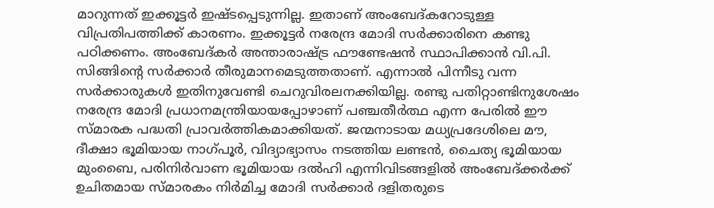മാറുന്നത് ഇക്കൂട്ടര്‍ ഇഷ്ടപ്പെടുന്നില്ല. ഇതാണ് അംബേദ്കറോടുള്ള വിപ്രതിപത്തിക്ക് കാരണം. ഇക്കൂട്ടര്‍ നരേന്ദ്ര മോദി സര്‍ക്കാരിനെ കണ്ടു പഠിക്കണം. അംബേദ്കര്‍ അന്താരാഷ്‌ട്ര ഫൗണ്ടേഷന്‍ സ്ഥാപിക്കാന്‍ വി.പി. സിങ്ങിന്റെ സര്‍ക്കാര്‍ തീരുമാനമെടുത്തതാണ്. എന്നാല്‍ പിന്നീടു വന്ന സര്‍ക്കാരുകള്‍ ഇതിനുവേണ്ടി ചെറുവിരലനക്കിയില്ല. രണ്ടു പതിറ്റാണ്ടിനുശേഷം നരേന്ദ്ര മോദി പ്രധാനമന്ത്രിയായപ്പോഴാണ് പഞ്ചതീര്‍ത്ഥ എന്ന പേരില്‍ ഈ സ്മാരക പദ്ധതി പ്രാവര്‍ത്തികമാക്കിയത്. ജന്മനാടായ മധ്യപ്രദേശിലെ മൗ, ദീക്ഷാ ഭൂമിയായ നാഗ്പൂര്‍, വിദ്യാഭ്യാസം നടത്തിയ ലണ്ടന്‍, ചൈത്യ ഭൂമിയായ മുംബൈ, പരിനിര്‍വാണ ഭൂമിയായ ദല്‍ഹി എന്നിവിടങ്ങളില്‍ അംബേദ്ക്കര്‍ക്ക് ഉചിതമായ സ്മാരകം നിര്‍മിച്ച മോദി സര്‍ക്കാര്‍ ദളിതരുടെ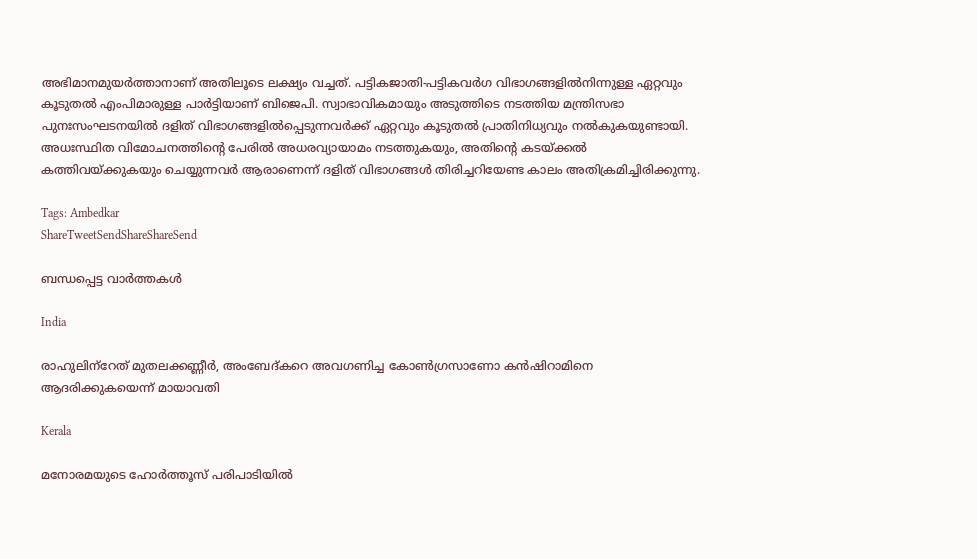അഭിമാനമുയര്‍ത്താനാണ് അതിലൂടെ ലക്ഷ്യം വച്ചത്. പട്ടികജാതി-പട്ടികവര്‍ഗ വിഭാഗങ്ങളില്‍നിന്നുള്ള ഏറ്റവും കൂടുതല്‍ എംപിമാരുള്ള പാര്‍ട്ടിയാണ് ബിജെപി. സ്വാഭാവികമായും അടുത്തിടെ നടത്തിയ മന്ത്രിസഭാ പുനഃസംഘടനയില്‍ ദളിത് വിഭാഗങ്ങളില്‍പ്പെടുന്നവര്‍ക്ക് ഏറ്റവും കൂടുതല്‍ പ്രാതിനിധ്യവും നല്‍കുകയുണ്ടായി. അധഃസ്ഥിത വിമോചനത്തിന്റെ പേരില്‍ അധരവ്യായാമം നടത്തുകയും, അതിന്റെ കടയ്‌ക്കല്‍ കത്തിവയ്‌ക്കുകയും ചെയ്യുന്നവര്‍ ആരാണെന്ന് ദളിത് വിഭാഗങ്ങള്‍ തിരിച്ചറിയേണ്ട കാലം അതിക്രമിച്ചിരിക്കുന്നു.

Tags: Ambedkar
ShareTweetSendShareShareSend

ബന്ധപ്പെട്ട വാര്‍ത്തകള്‍

India

രാഹുലിന്‌റേത് മുതലക്കണ്ണീര്‍, അംബേദ്കറെ അവഗണിച്ച കോണ്‍ഗ്രസാണോ കന്‍ഷിറാമിനെ ആദരിക്കുകയെന്ന് മായാവതി

Kerala

മനോരമയുടെ ഹോർത്തൂസ് പരിപാടിയിൽ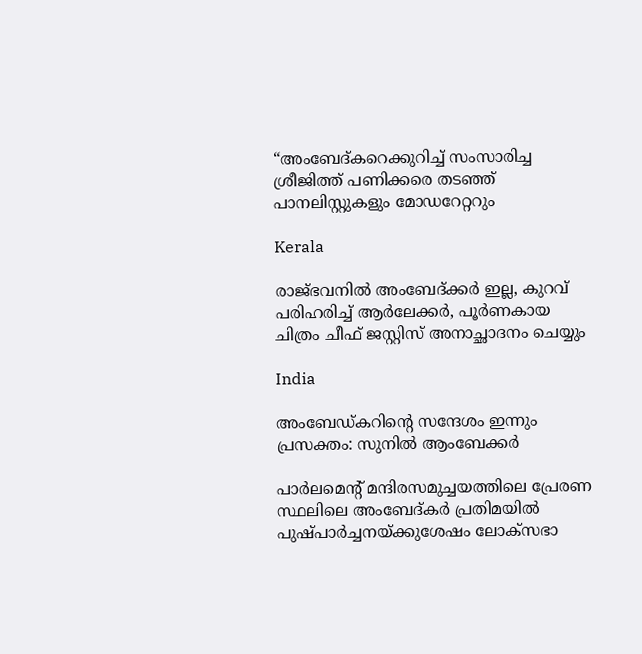“അംബേദ്കറെക്കുറിച്ച് സംസാരിച്ച ശ്രീജിത്ത് പണിക്കരെ തടഞ്ഞ് പാനലിസ്റ്റുകളും മോഡറേറ്ററും

Kerala

രാജ്ഭവനില്‍ അംബേദ്ക്കര്‍ ഇല്ല, കുറവ് പരിഹരിച്ച് ആര്‍ലേക്കര്‍, പൂര്‍ണകായ ചിത്രം ചീഫ് ജസ്റ്റിസ് അനാച്ഛാദനം ചെയ്യും

India

അംബേഡ്കറിന്റെ സന്ദേശം ഇന്നും പ്രസക്തം: സുനില്‍ ആംബേക്കർ

പാര്‍ലമെന്റ് മന്ദിരസമുച്ചയത്തിലെ പ്രേരണ സ്ഥലിലെ അംബേദ്കര്‍ പ്രതിമയില്‍ പുഷ്പാര്‍ച്ചനയ്ക്കുശേഷം ലോക്സഭാ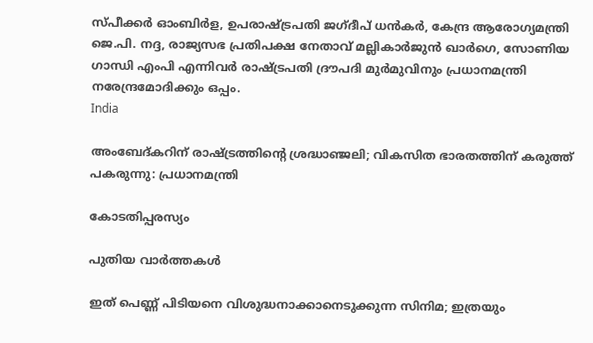സ്പീക്കര്‍ ഓംബിര്‍ള, ഉപരാഷ്ട്രപതി ജഗ്ദീപ് ധന്‍കര്‍, കേന്ദ്ര ആരോഗ്യമന്ത്രി ജെ.പി. നദ്ദ, രാജ്യസഭ പ്രതിപക്ഷ നേതാവ് മല്ലികാര്‍ജുന്‍ ഖാര്‍ഗെ, സോണിയ ഗാന്ധി എംപി എന്നിവര്‍ രാഷ്ട്രപതി ദ്രൗപദി മുര്‍മുവിനും പ്രധാനമന്ത്രി നരേന്ദ്രമോദിക്കും ഒപ്പം.
India

അംബേദ്കറിന് രാഷ്‌ട്രത്തിന്റെ ശ്രദ്ധാഞ്ജലി; വികസിത ഭാരതത്തിന് കരുത്ത് പകരുന്നു: പ്രധാനമന്ത്രി

കോടതിപ്പരസ്യം

പുതിയ വാര്‍ത്തകള്‍

ഇത് പെണ്ണ് പിടിയനെ വിശുദ്ധനാക്കാനെടുക്കുന്ന സിനിമ; ഇത്രയും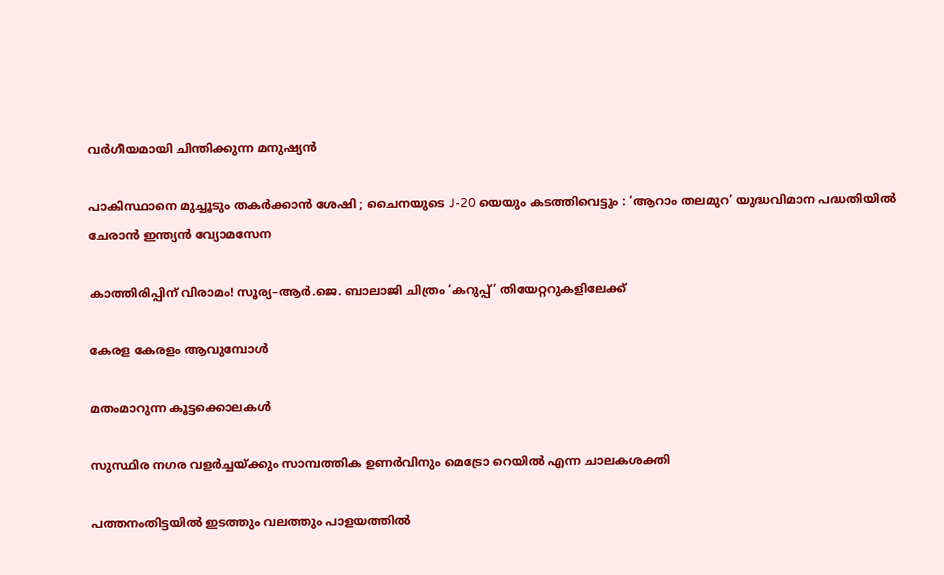വർഗീയമായി ചിന്തിക്കുന്ന മനുഷ്യൻ

പാകിസ്ഥാനെ മുച്ചൂടും തകർക്കാൻ ശേഷി ; ചൈനയുടെ J-20 യെയും കടത്തിവെട്ടും : ‘ആറാം തലമുറ’ യുദ്ധവിമാന പദ്ധതിയിൽ ചേരാൻ ഇന്ത്യൻ വ്യോമസേന

കാത്തിരിപ്പിന് വിരാമം! സൂര്യ–ആർ.ജെ. ബാലാജി ചിത്രം ‘കറുപ്പ്’ തിയേറ്ററുകളിലേക്ക്

കേരള കേരളം ആവുമ്പോൾ

മതംമാറുന്ന കൂട്ടക്കൊലകള്‍

സുസ്ഥിര നഗര വളര്‍ച്ചയ്‌ക്കും സാമ്പത്തിക ഉണര്‍വിനും മെട്രോ റെയില്‍ എന്ന ചാലകശക്തി

പത്തനംതിട്ടയിൽ ഇടത്തും വലത്തും പാളയത്തിൽ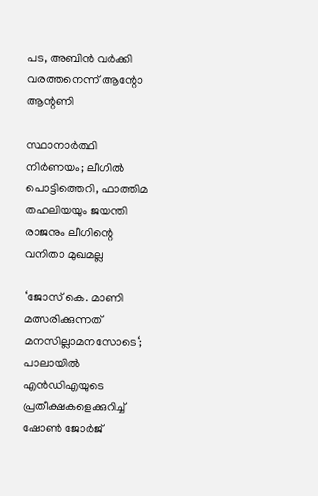പട, അബിന്‍ വര്‍ക്കി വരത്തനെന്ന് ആന്റോ ആന്റണി

സ്ഥാനാർത്ഥി നിർണയം; ലീഗിൽ പൊട്ടിത്തെറി, ഫാത്തിമ തഹലിയയും ജയന്തി രാജനും ലീഗിന്റെ വനിതാ മുഖമല്ല

‘ജോസ് കെ. മാണി മത്സരിക്കുന്നത് മനസില്ലാമനസോടെ‘; പാലായില്‍ എന്‍ഡിഎയുടെ പ്രതീക്ഷകളെക്കുറിച്ച് ഷോണ്‍ ജോര്‍ജ്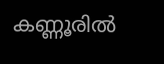കണ്ണൂരിൽ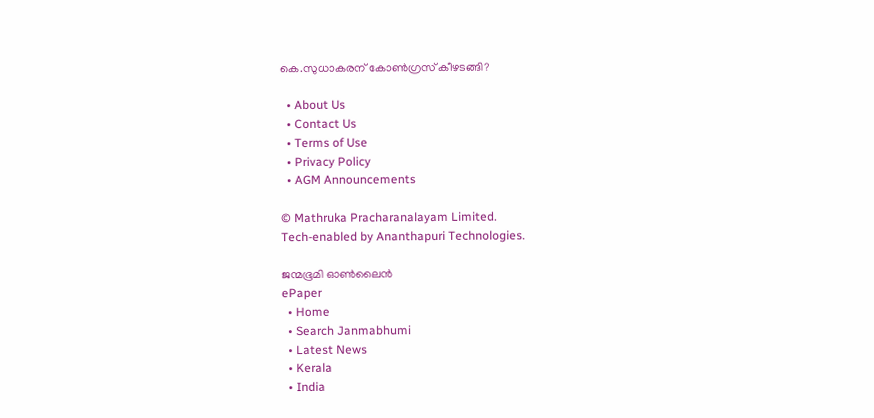കെ.സുധാകരന് കോൺഗ്രസ് കീഴടങ്ങി?

  • About Us
  • Contact Us
  • Terms of Use
  • Privacy Policy
  • AGM Announcements

© Mathruka Pracharanalayam Limited.
Tech-enabled by Ananthapuri Technologies.

ജന്മഭൂമി ഓണ്‍ലൈന്‍
ePaper
  • Home
  • Search Janmabhumi
  • Latest News
  • Kerala
  • India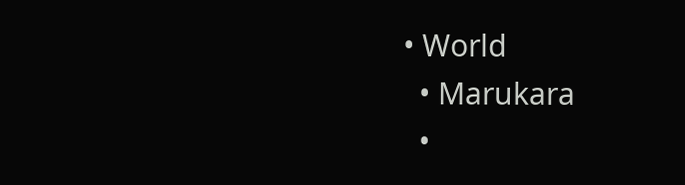• World
  • Marukara
  •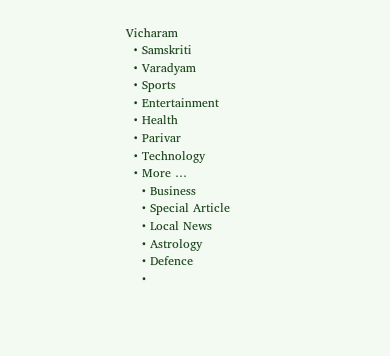Vicharam
  • Samskriti
  • Varadyam
  • Sports
  • Entertainment
  • Health
  • Parivar
  • Technology
  • More …
    • Business
    • Special Article
    • Local News
    • Astrology
    • Defence
    •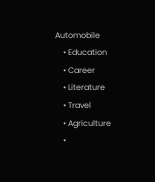Automobile
    • Education
    • Career
    • Literature
    • Travel
    • Agriculture
    •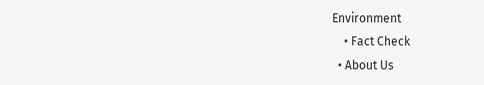Environment
    • Fact Check
  • About Us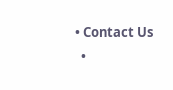• Contact Us
  •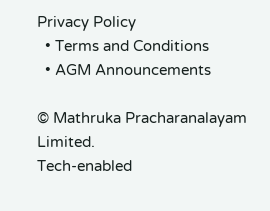Privacy Policy
  • Terms and Conditions
  • AGM Announcements

© Mathruka Pracharanalayam Limited.
Tech-enabled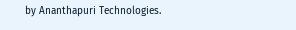by Ananthapuri Technologies.